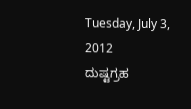Tuesday, July 3, 2012
ದುಷ್ಟಗ್ರಹ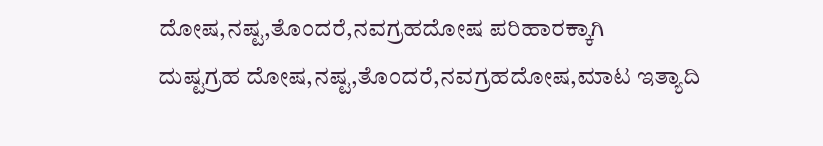ದೋಷ,ನಷ್ಟ,ತೊಂದರೆ,ನವಗ್ರಹದೋಷ ಪರಿಹಾರಕ್ಕಾಗಿ
ದುಷ್ಟಗ್ರಹ ದೋಷ,ನಷ್ಟ,ತೊಂದರೆ,ನವಗ್ರಹದೋಷ,ಮಾಟ ಇತ್ಯಾದಿ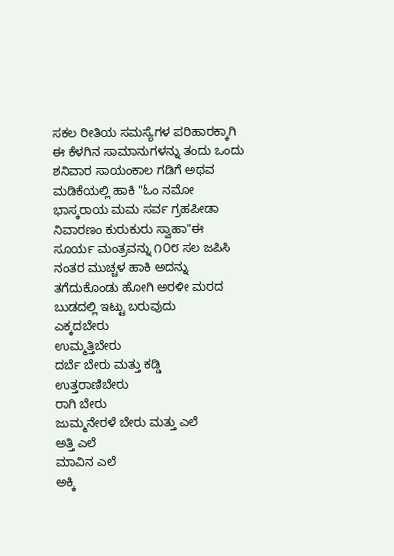ಸಕಲ ರೀತಿಯ ಸಮಸ್ಯೆಗಳ ಪರಿಹಾರಕ್ಕಾಗಿ
ಈ ಕೆಳಗಿನ ಸಾಮಾನುಗಳನ್ನು ತಂದು ಒಂದು ಶನಿವಾರ ಸಾಯಂಕಾಲ ಗಡಿಗೆ ಅಥವ ಮಡಿಕೆಯಲ್ಲಿ ಹಾಕಿ "ಓಂ ನಮೋ ಭಾಸ್ಕರಾಯ ಮಮ ಸರ್ವ ಗ್ರಹಪೀಡಾ ನಿವಾರಣಂ ಕುರುಕುರು ಸ್ವಾಹಾ"ಈ ಸೂರ್ಯ ಮಂತ್ರವನ್ನು ೧೦೮ ಸಲ ಜಪಿಸಿ ನಂತರ ಮುಚ್ಚಳ ಹಾಕಿ ಅದನ್ನು ತಗೆದುಕೊಂಡು ಹೋಗಿ ಅರಳೀ ಮರದ ಬುಡದಲ್ಲಿ ಇಟ್ಟು ಬರುವುದು
ಎಕ್ಕದಬೇರು
ಉಮ್ಮತ್ತಿಬೇರು
ದರ್ಬೆ ಬೇರು ಮತ್ತು ಕಡ್ಡಿ
ಉತ್ತರಾಣಿಬೇರು
ರಾಗಿ ಬೇರು
ಜುಮ್ಮನೇರಳೆ ಬೇರು ಮತ್ತು ಎಲೆ
ಅತ್ತಿ ಎಲೆ
ಮಾವಿನ ಎಲೆ
ಅಕ್ಕಿ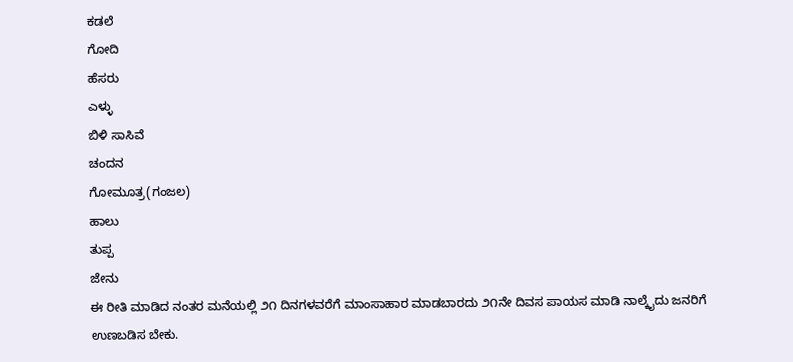ಕಡಲೆ
ಗೋದಿ
ಹೆಸರು
ಎಳ್ಳು
ಬಿಳಿ ಸಾಸಿವೆ
ಚಂದನ
ಗೋಮೂತ್ರ(ಗಂಜಲ)
ಹಾಲು
ತುಪ್ಪ
ಜೇನು
ಈ ರೀತಿ ಮಾಡಿದ ನಂತರ ಮನೆಯಲ್ಲಿ ೨೧ ದಿನಗಳವರೆಗೆ ಮಾಂಸಾಹಾರ ಮಾಡಬಾರದು ೨೧ನೇ ದಿವಸ ಪಾಯಸ ಮಾಡಿ ನಾಲ್ಕೈದು ಜನರಿಗೆ ಉಣಬಡಿಸ ಬೇಕು.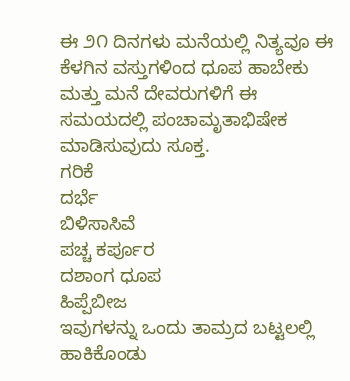ಈ ೨೧ ದಿನಗಳು ಮನೆಯಲ್ಲಿ ನಿತ್ಯವೂ ಈ ಕೆಳಗಿನ ವಸ್ತುಗಳಿಂದ ಧೂಪ ಹಾಬೇಕು ಮತ್ತು ಮನೆ ದೇವರುಗಳಿಗೆ ಈ ಸಮಯದಲ್ಲಿ ಪಂಚಾಮೃತಾಭಿಷೇಕ ಮಾಡಿಸುವುದು ಸೂಕ್ತ.
ಗರಿಕೆ
ದರ್ಭೆ
ಬಿಳಿಸಾಸಿವೆ
ಪಚ್ಚ ಕರ್ಪೂರ
ದಶಾಂಗ ಧೂಪ
ಹಿಪ್ಪೆಬೀಜ
ಇವುಗಳನ್ನು ಒಂದು ತಾಮ್ರದ ಬಟ್ಟಲಲ್ಲಿ ಹಾಕಿಕೊಂಡು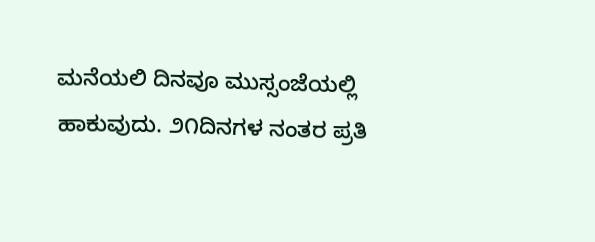ಮನೆಯಲಿ ದಿನವೂ ಮುಸ್ಸಂಜೆಯಲ್ಲಿ ಹಾಕುವುದು. ೨೧ದಿನಗಳ ನಂತರ ಪ್ರತಿ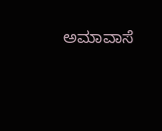ಅಮಾವಾಸೆ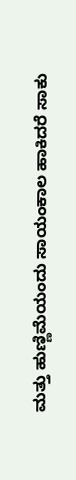ಮತ್ತು ಹುಣ್ಣಿಮೆಯಂದು ಸಾಯಂಕಾಲ ಹಾಕಿದರೆ ಸಾಕು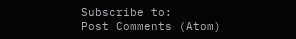Subscribe to:
Post Comments (Atom)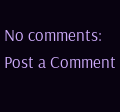No comments:
Post a Comment